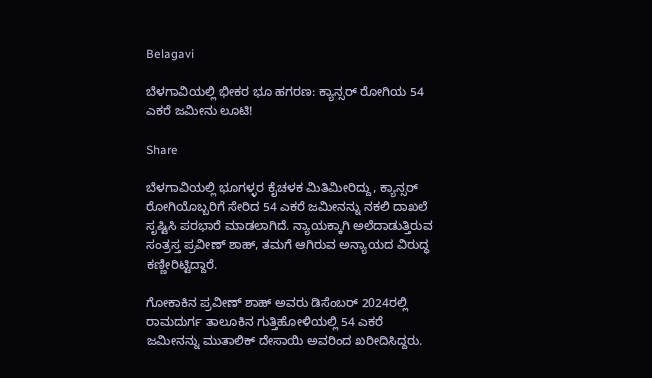Belagavi

ಬೆಳಗಾವಿಯಲ್ಲಿ ಭೀಕರ ಭೂ ಹಗರಣ: ಕ್ಯಾನ್ಸರ್ ರೋಗಿಯ 54 ಎಕರೆ ಜಮೀನು ಲೂಟಿ!

Share

ಬೆಳಗಾವಿಯಲ್ಲಿ ಭೂಗಳ್ಳರ ಕೈಚಳಕ ಮಿತಿಮೀರಿದ್ದು, ಕ್ಯಾನ್ಸರ್ ರೋಗಿಯೊಬ್ಬರಿಗೆ ಸೇರಿದ 54 ಎಕರೆ ಜಮೀನನ್ನು ನಕಲಿ ದಾಖಲೆ ಸೃಷ್ಟಿಸಿ ಪರಭಾರೆ ಮಾಡಲಾಗಿದೆ. ನ್ಯಾಯಕ್ಕಾಗಿ ಅಲೆದಾಡುತ್ತಿರುವ ಸಂತ್ರಸ್ತ ಪ್ರವೀಣ್ ಶಾಹ್, ತಮಗೆ ಆಗಿರುವ ಅನ್ಯಾಯದ ವಿರುದ್ಧ ಕಣ್ಣೀರಿಟ್ಟಿದ್ದಾರೆ.

ಗೋಕಾಕಿನ ಪ್ರವೀಣ್ ಶಾಹ್ ಅವರು ಡಿಸೆಂಬರ್ 2024ರಲ್ಲಿ ರಾಮದುರ್ಗ ತಾಲೂಕಿನ ಗುತ್ತಿಹೋಳಿಯಲ್ಲಿ 54 ಎಕರೆ ಜಮೀನನ್ನು ಮುತಾಲಿಕ್ ದೇಸಾಯಿ ಅವರಿಂದ ಖರೀದಿಸಿದ್ದರು.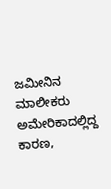ಜಮೀನಿನ ಮಾಲೀಕರು ಅಮೇರಿಕಾದಲ್ಲಿದ್ದ ಕಾರಣ,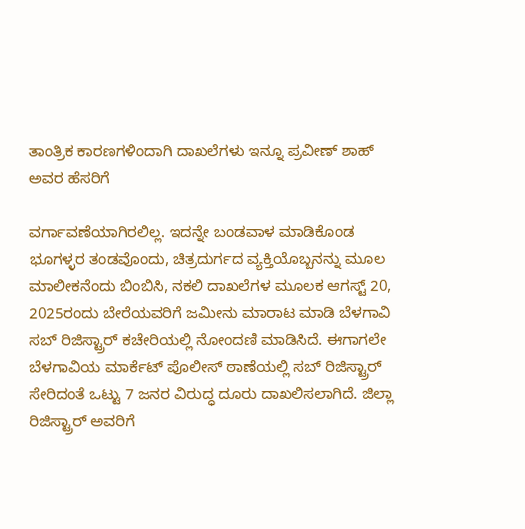ತಾಂತ್ರಿಕ ಕಾರಣಗಳಿಂದಾಗಿ ದಾಖಲೆಗಳು ಇನ್ನೂ ಪ್ರವೀಣ್ ಶಾಹ್ ಅವರ ಹೆಸರಿಗೆ

ವರ್ಗಾವಣೆಯಾಗಿರಲಿಲ್ಲ. ಇದನ್ನೇ ಬಂಡವಾಳ ಮಾಡಿಕೊಂಡ ಭೂಗಳ್ಳರ ತಂಡವೊಂದು, ಚಿತ್ರದುರ್ಗದ ವ್ಯಕ್ತಿಯೊಬ್ಬನನ್ನು ಮೂಲ ಮಾಲೀಕನೆಂದು ಬಿಂಬಿಸಿ, ನಕಲಿ ದಾಖಲೆಗಳ ಮೂಲಕ ಆಗಸ್ಟ್ 20, 2025ರಂದು ಬೇರೆಯವರಿಗೆ ಜಮೀನು ಮಾರಾಟ ಮಾಡಿ ಬೆಳಗಾವಿ ಸಬ್ ರಿಜಿಸ್ಟ್ರಾರ್ ಕಚೇರಿಯಲ್ಲಿ ನೋಂದಣಿ ಮಾಡಿಸಿದೆ. ಈಗಾಗಲೇ ಬೆಳಗಾವಿಯ ಮಾರ್ಕೆಟ್ ಪೊಲೀಸ್ ಠಾಣೆಯಲ್ಲಿ ಸಬ್ ರಿಜಿಸ್ಟ್ರಾರ್ ಸೇರಿದಂತೆ ಒಟ್ಟು 7 ಜನರ ವಿರುದ್ಧ ದೂರು ದಾಖಲಿಸಲಾಗಿದೆ. ಜಿಲ್ಲಾ ರಿಜಿಸ್ಟ್ರಾರ್ ಅವರಿಗೆ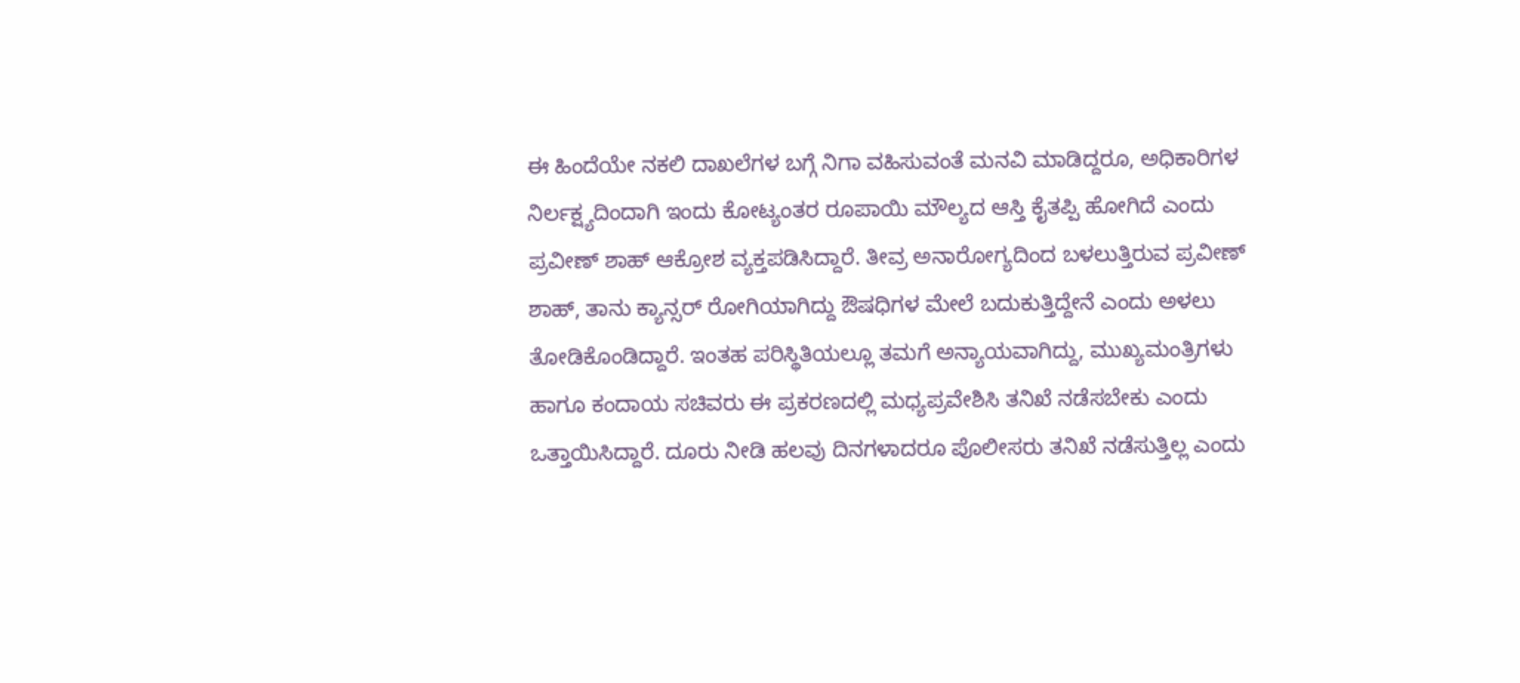ಈ ಹಿಂದೆಯೇ ನಕಲಿ ದಾಖಲೆಗಳ ಬಗ್ಗೆ ನಿಗಾ ವಹಿಸುವಂತೆ ಮನವಿ ಮಾಡಿದ್ದರೂ, ಅಧಿಕಾರಿಗಳ ನಿರ್ಲಕ್ಷ್ಯದಿಂದಾಗಿ ಇಂದು ಕೋಟ್ಯಂತರ ರೂಪಾಯಿ ಮೌಲ್ಯದ ಆಸ್ತಿ ಕೈತಪ್ಪಿ ಹೋಗಿದೆ ಎಂದು ಪ್ರವೀಣ್ ಶಾಹ್ ಆಕ್ರೋಶ ವ್ಯಕ್ತಪಡಿಸಿದ್ದಾರೆ. ತೀವ್ರ ಅನಾರೋಗ್ಯದಿಂದ ಬಳಲುತ್ತಿರುವ ಪ್ರವೀಣ್ ಶಾಹ್, ತಾನು ಕ್ಯಾನ್ಸರ್ ರೋಗಿಯಾಗಿದ್ದು ಔಷಧಿಗಳ ಮೇಲೆ ಬದುಕುತ್ತಿದ್ದೇನೆ ಎಂದು ಅಳಲು ತೋಡಿಕೊಂಡಿದ್ದಾರೆ. ಇಂತಹ ಪರಿಸ್ಥಿತಿಯಲ್ಲೂ ತಮಗೆ ಅನ್ಯಾಯವಾಗಿದ್ದು, ಮುಖ್ಯಮಂತ್ರಿಗಳು ಹಾಗೂ ಕಂದಾಯ ಸಚಿವರು ಈ ಪ್ರಕರಣದಲ್ಲಿ ಮಧ್ಯಪ್ರವೇಶಿಸಿ ತನಿಖೆ ನಡೆಸಬೇಕು ಎಂದು ಒತ್ತಾಯಿಸಿದ್ದಾರೆ. ದೂರು ನೀಡಿ ಹಲವು ದಿನಗಳಾದರೂ ಪೊಲೀಸರು ತನಿಖೆ ನಡೆಸುತ್ತಿಲ್ಲ ಎಂದು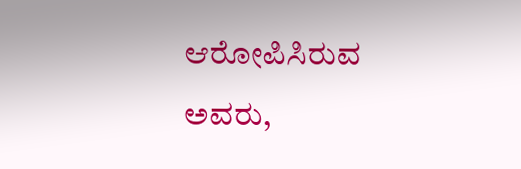ಆರೋಪಿಸಿರುವ ಅವರು,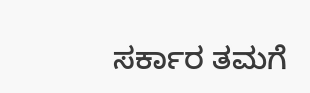ಸರ್ಕಾರ ತಮಗೆ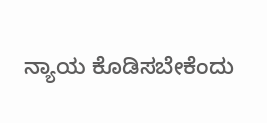ನ್ಯಾಯ ಕೊಡಿಸಬೇಕೆಂದು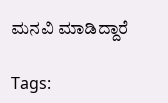ಮನವಿ ಮಾಡಿದ್ದಾರೆ

Tags: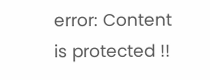error: Content is protected !!